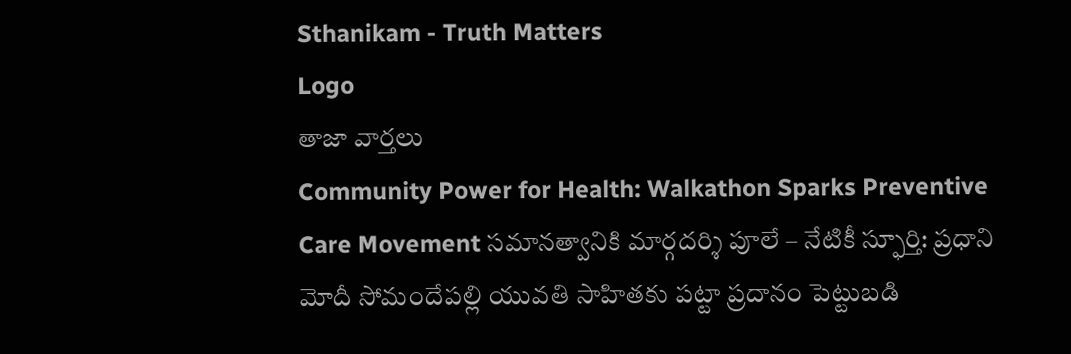Sthanikam - Truth Matters
Logo
తాజా వార్తలు
Community Power for Health: Walkathon Sparks Preventive Care Movement సమానత్వానికి మార్గదర్శి పూలే – నేటికీ స్ఫూర్తి: ప్రధాని మోదీ సోమందేపల్లి యువతి సాహితకు పట్టా ప్రదానం పెట్టుబడి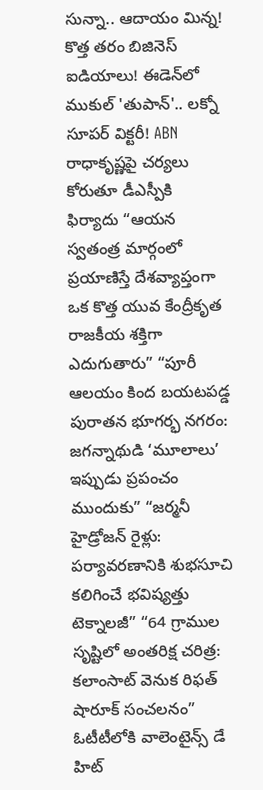సున్నా.. ఆదాయం మిన్న! కొత్త తరం బిజినెస్ ఐడియాలు! ఈడెన్‌లో ముకుల్ 'తుపాన్'.. లక్నో సూపర్ విక్టరీ! ABN రాధాకృష్ణపై చర్యలు కోరుతూ డీఎస్పీకి ఫిర్యాదు “ఆయన స్వతంత్ర మార్గంలో ప్రయాణిస్తే దేశవ్యాప్తంగా ఒక కొత్త యువ కేంద్రీకృత రాజకీయ శక్తిగా ఎదుగుతారు” “పూరీ ఆలయం కింద బయటపడ్డ పురాతన భూగర్భ నగరం: జగన్నాథుడి ‘మూలాలు’ ఇప్పుడు ప్రపంచం ముందుకు” “జర్మనీ హైడ్రోజన్ రైళ్లు: పర్యావరణానికి శుభసూచి కలిగించే భవిష్యత్తు టెక్నాలజీ” “64 గ్రాముల సృష్టిలో అంతరిక్ష చరిత్ర: కలాంసాట్ వెనుక రిఫత్ షారూక్ సంచలనం” ఓటీటీలోకి వాలెంటైన్స్ డే హిట్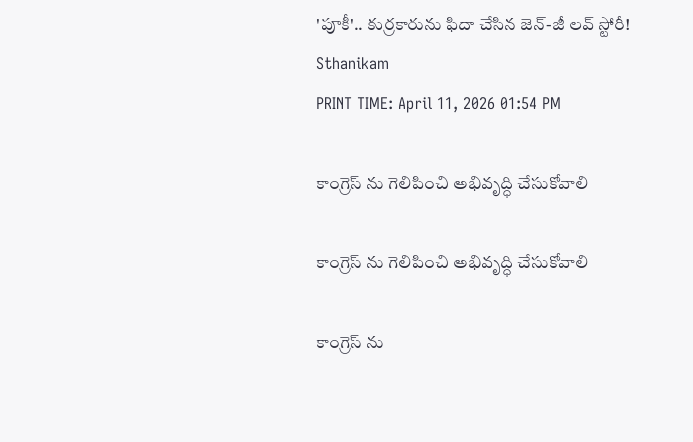'పూకీ'.. కుర్రకారును ఫిదా చేసిన జెన్-జీ లవ్ స్టోరీ!
Sthanikam
PRINT TIME: April 11, 2026 01:54 PM

కాంగ్రెస్ ను గెలిపించి అభివృద్ధి చేసుకోవాలి

కాంగ్రెస్ ను గెలిపించి అభివృద్ధి చేసుకోవాలి

కాంగ్రెస్ ను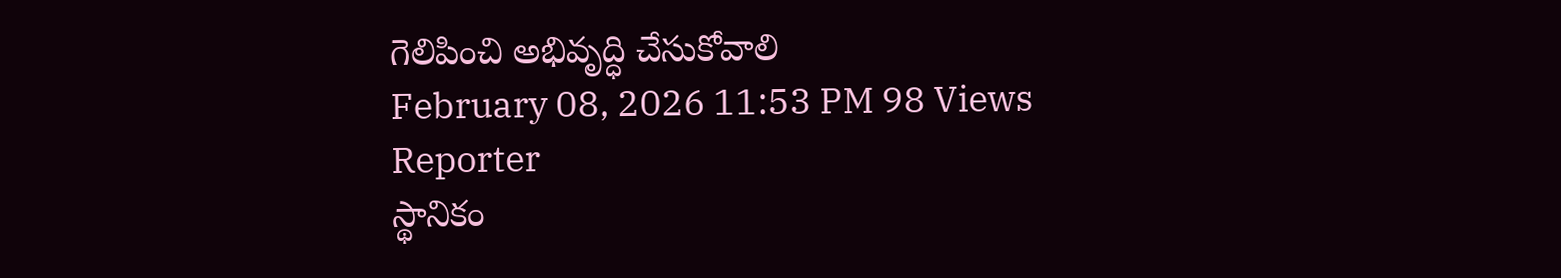గెలిపించి అభివృద్ధి చేసుకోవాలి
February 08, 2026 11:53 PM 98 Views
Reporter
స్థానికం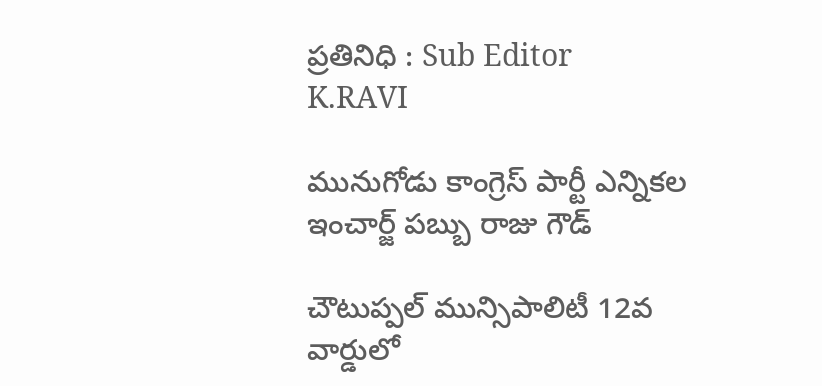ప్రతినిధి : Sub Editor
K.RAVI

మునుగోడు కాంగ్రెస్ పార్టీ ఎన్నికల ఇంచార్జ్ పబ్బు రాజు గౌడ్

చౌటుప్పల్ మున్సిపాలిటీ 12వ వార్డులో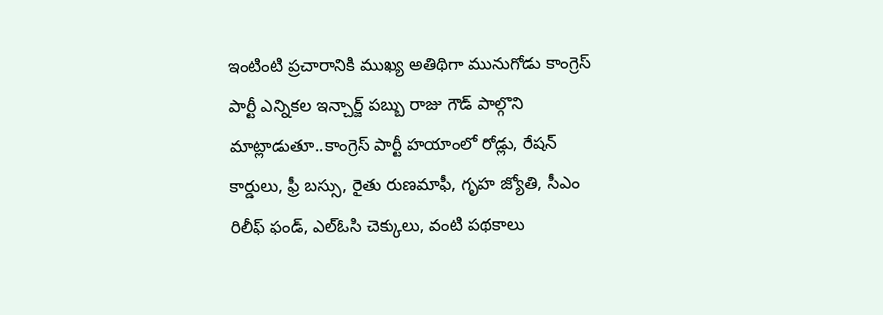ఇంటింటి ప్రచారానికి ముఖ్య అతిథిగా మునుగోడు కాంగ్రెస్ పార్టీ ఎన్నికల ఇన్చార్జ్ పబ్బు రాజు గౌడ్ పాల్గొని మాట్లాడుతూ..కాంగ్రెస్ పార్టీ హయాంలో రోడ్లు, రేషన్ కార్డులు, ఫ్రీ బస్సు, రైతు రుణమాఫీ, గృహ జ్యోతి, సీఎం రిలీఫ్ ఫండ్, ఎల్ఓసి చెక్కులు, వంటి పథకాలు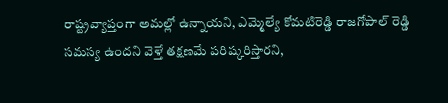రాష్ట్రవ్యాప్తంగా అమల్లో ఉన్నాయని, ఎమ్మెల్యే కోమటిరెడ్డి రాజగోపాల్ రెడ్డి సమస్య ఉందని వెళ్తే తక్షణమే పరిష్కరిస్తారని,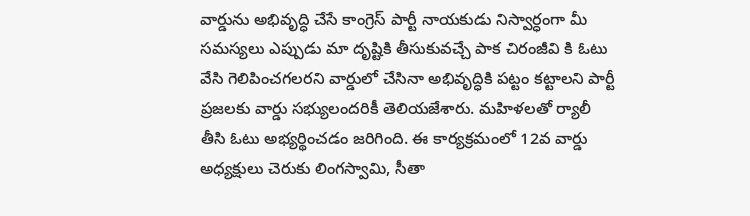వార్డును అభివృద్ధి చేసే కాంగ్రెస్ పార్టీ నాయకుడు నిస్వార్ధంగా మీ సమస్యలు ఎప్పుడు మా దృష్టికి తీసుకువచ్చే పాక చిరంజీవి కి ఓటు వేసి గెలిపించగలరని వార్డులో చేసినా అభివృద్ధికి పట్టం కట్టాలని పార్టీ ప్రజలకు వార్డు సభ్యులందరికీ తెలియజేశారు. మహిళలతో ర్యాలీ తీసి ఓటు అభ్యర్థించడం జరిగింది. ఈ కార్యక్రమంలో 12వ వార్డు అధ్యక్షులు చెరుకు లింగస్వామి, సీతా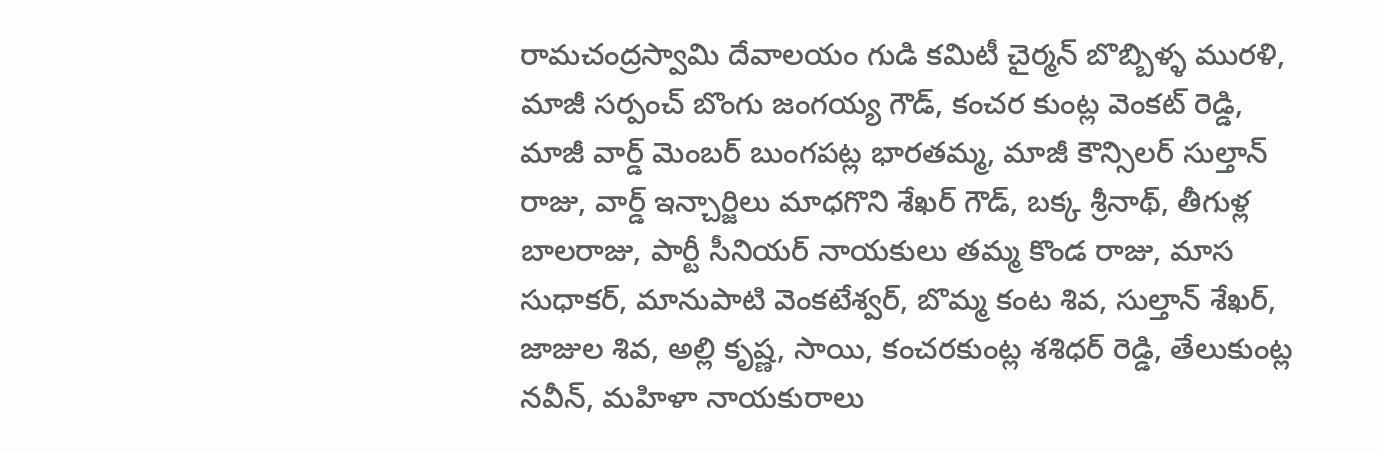రామచంద్రస్వామి దేవాలయం గుడి కమిటీ చైర్మన్ బొబ్బిళ్ళ మురళి, మాజీ సర్పంచ్ బొంగు జంగయ్య గౌడ్, కంచర కుంట్ల వెంకట్ రెడ్డి, మాజీ వార్డ్ మెంబర్ బుంగపట్ల భారతమ్మ, మాజీ కౌన్సిలర్ సుల్తాన్ రాజు, వార్డ్ ఇన్చార్జిలు మాధగొని శేఖర్ గౌడ్, బక్క శ్రీనాథ్, తీగుళ్ల బాలరాజు, పార్టీ సీనియర్ నాయకులు తమ్మ కొండ రాజు, మాస సుధాకర్, మానుపాటి వెంకటేశ్వర్, బొమ్మ కంట శివ, సుల్తాన్ శేఖర్, జాజుల శివ, అల్లి కృష్ణ, సాయి, కంచరకుంట్ల శశిధర్ రెడ్డి, తేలుకుంట్ల నవీన్, మహిళా నాయకురాలు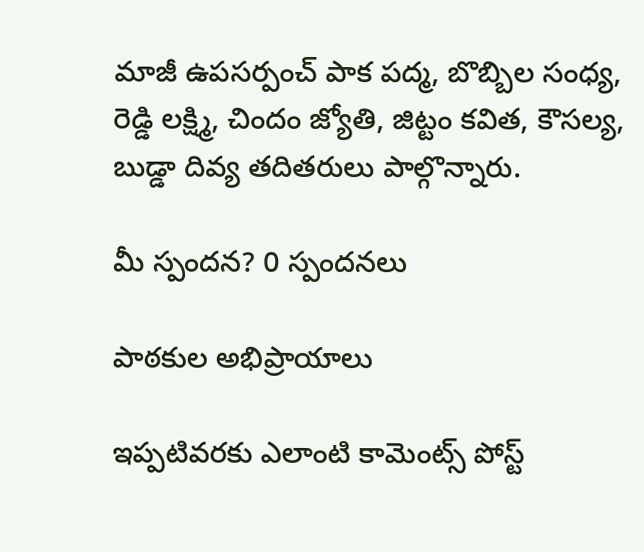మాజీ ఉపసర్పంచ్ పాక పద్మ, బొబ్బిల సంధ్య, రెడ్డి లక్ష్మి, చిందం జ్యోతి, జిట్టం కవిత, కౌసల్య, బుడ్డా దివ్య తదితరులు పాల్గొన్నారు.

మీ స్పందన? 0 స్పందనలు

పాఠకుల అభిప్రాయాలు

ఇప్పటివరకు ఎలాంటి కామెంట్స్ పోస్ట్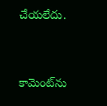చేయలేదు.


కామెంట్‌ను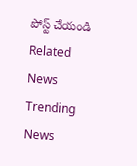పోస్ట్ చేయండి
Related News
Trending News